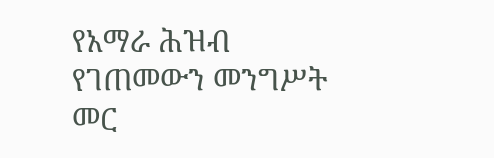የአማራ ሕዝብ የገጠመውን መንግሥት መር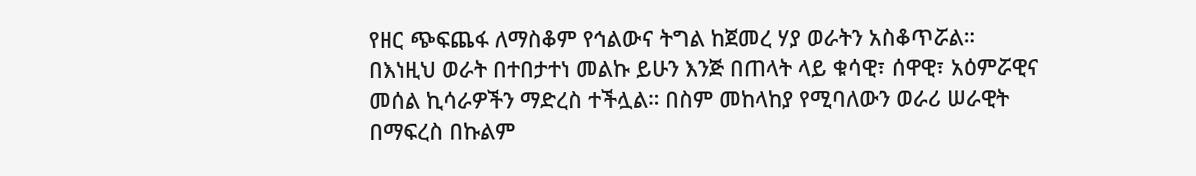የዘር ጭፍጨፋ ለማስቆም የኅልውና ትግል ከጀመረ ሃያ ወራትን አስቆጥሯል። በእነዚህ ወራት በተበታተነ መልኩ ይሁን እንጅ በጠላት ላይ ቁሳዊ፣ ሰዋዊ፣ አዕምሯዊና መሰል ኪሳራዎችን ማድረስ ተችሏል። በስም መከላከያ የሚባለውን ወራሪ ሠራዊት በማፍረስ በኩልም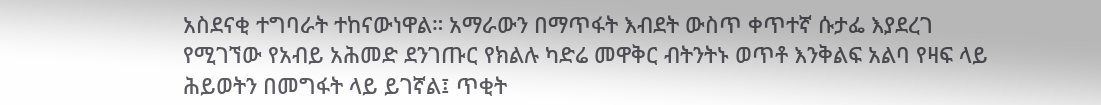አስደናቂ ተግባራት ተከናውነዋል። አማራውን በማጥፋት እብደት ውስጥ ቀጥተኛ ሱታፌ እያደረገ የሚገኘው የአብይ አሕመድ ደንገጡር የክልሉ ካድሬ መዋቅር ብትንትኑ ወጥቶ እንቅልፍ አልባ የዛፍ ላይ ሕይወትን በመግፋት ላይ ይገኛል፤ ጥቂት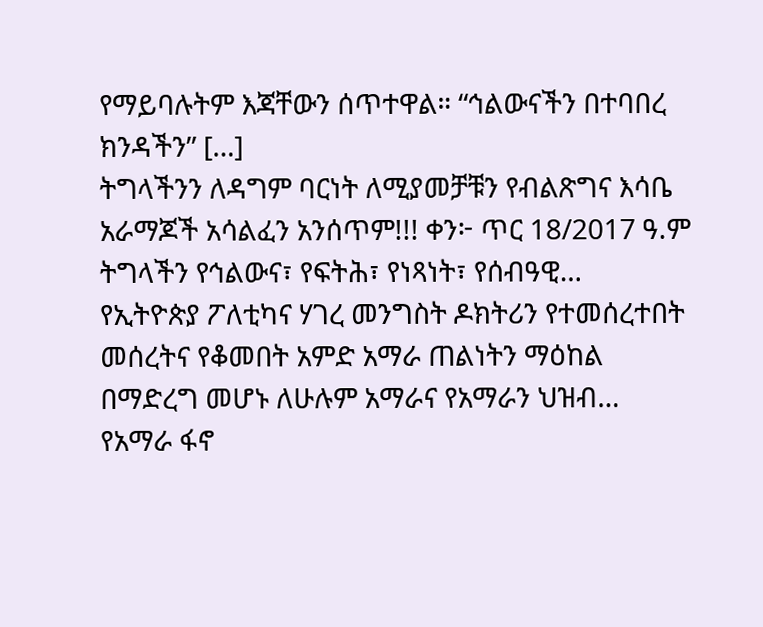የማይባሉትም እጃቸውን ሰጥተዋል። “ኅልውናችን በተባበረ ክንዳችን” […]
ትግላችንን ለዳግም ባርነት ለሚያመቻቹን የብልጽግና እሳቤ አራማጆች አሳልፈን አንሰጥም!!! ቀን፦ ጥር 18/2017 ዓ.ም ትግላችን የኅልውና፣ የፍትሕ፣ የነጻነት፣ የሰብዓዊ…
የኢትዮጵያ ፖለቲካና ሃገረ መንግስት ዶክትሪን የተመሰረተበት መሰረትና የቆመበት አምድ አማራ ጠልነትን ማዕከል በማድረግ መሆኑ ለሁሉም አማራና የአማራን ህዝብ…
የአማራ ፋኖ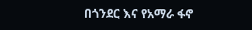በጎንደር እና የአማራ ፋኖ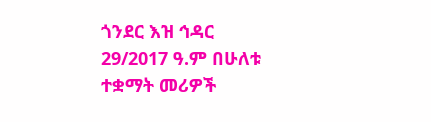ጎንደር እዝ ኅዳር 29/2017 ዓ.ም በሁለቱ ተቋማት መሪዎች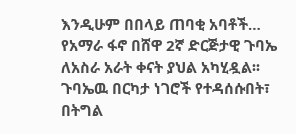እንዲሁም በበላይ ጠባቂ አባቶች…
የአማራ ፋኖ በሸዋ 2ኛ ድርጅታዊ ጉባኤ ለአስራ አራት ቀናት ያህል አካሂዷል፡፡ ጉባኤዉ በርካታ ነገሮች የተዳሰሱበት፣ በትግል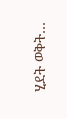ሂደት ወቅት…